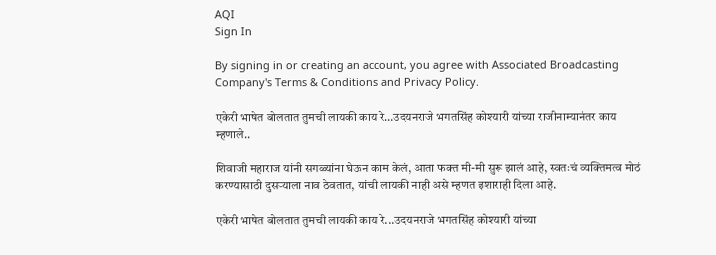AQI
Sign In

By signing in or creating an account, you agree with Associated Broadcasting Company's Terms & Conditions and Privacy Policy.

एकेरी भाषेत बोलतात तुमची लायकी काय रे…उदयनराजे भगतसिंह कोश्यारी यांच्या राजीनाम्यानंतर काय म्हणाले..

शिवाजी महाराज यांनी सगळ्यांना घेऊन काम केलं, आता फक्त मी-मी सुरू झालं आहे, स्वतःचं व्यक्तिमत्व मोठं करण्यासाठी दुसऱ्याला नाव ठेवतात, यांची लायकी नाही असे म्हणत इशाराही दिला आहे.

एकेरी भाषेत बोलतात तुमची लायकी काय रे...उदयनराजे भगतसिंह कोश्यारी यांच्या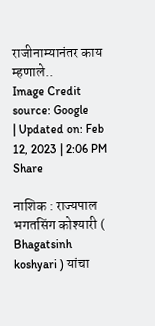राजीनाम्यानंतर काय म्हणाले..
Image Credit source: Google
| Updated on: Feb 12, 2023 | 2:06 PM
Share

नाशिक : राज्यपाल भगतसिंग कोश्यारी ( Bhagatsinh koshyari ) यांचा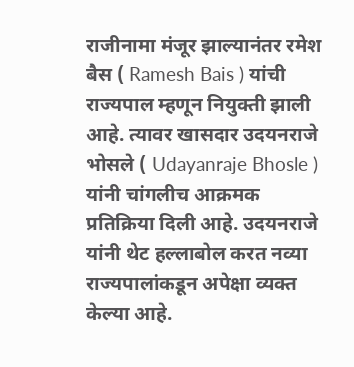राजीनामा मंजूर झाल्यानंतर रमेश बैस ( Ramesh Bais ) यांची राज्यपाल म्हणून नियुक्ती झाली आहे. त्यावर खासदार उदयनराजे भोसले ( Udayanraje Bhosle )  यांनी चांगलीच आक्रमक प्रतिक्रिया दिली आहे. उदयनराजे यांनी थेट हल्लाबोल करत नव्या राज्यपालांकडून अपेक्षा व्यक्त केल्या आहे.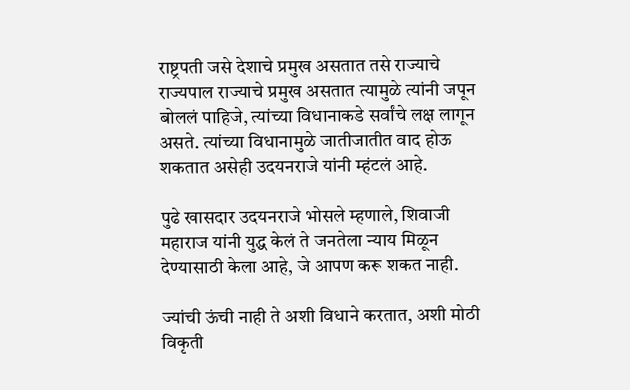राष्ट्रपती जसे देशाचे प्रमुख असतात तसे राज्याचे राज्यपाल राज्याचे प्रमुख असतात त्यामुळे त्यांनी जपून बोललं पाहिजे, त्यांच्या विधानाकडे सर्वांचे लक्ष लागून असते. त्यांच्या विधानामुळे जातीजातीत वाद होऊ शकतात असेही उदयनराजे यांनी म्हंटलं आहे.

पुढे खासदार उदयनराजे भोसले म्हणाले, शिवाजी महाराज यांनी युद्ध केलं ते जनतेला न्याय मिळून देण्यासाठी केला आहे, जे आपण करू शकत नाही.

ज्यांची ऊंची नाही ते अशी विधाने करतात, अशी मोठी विकृती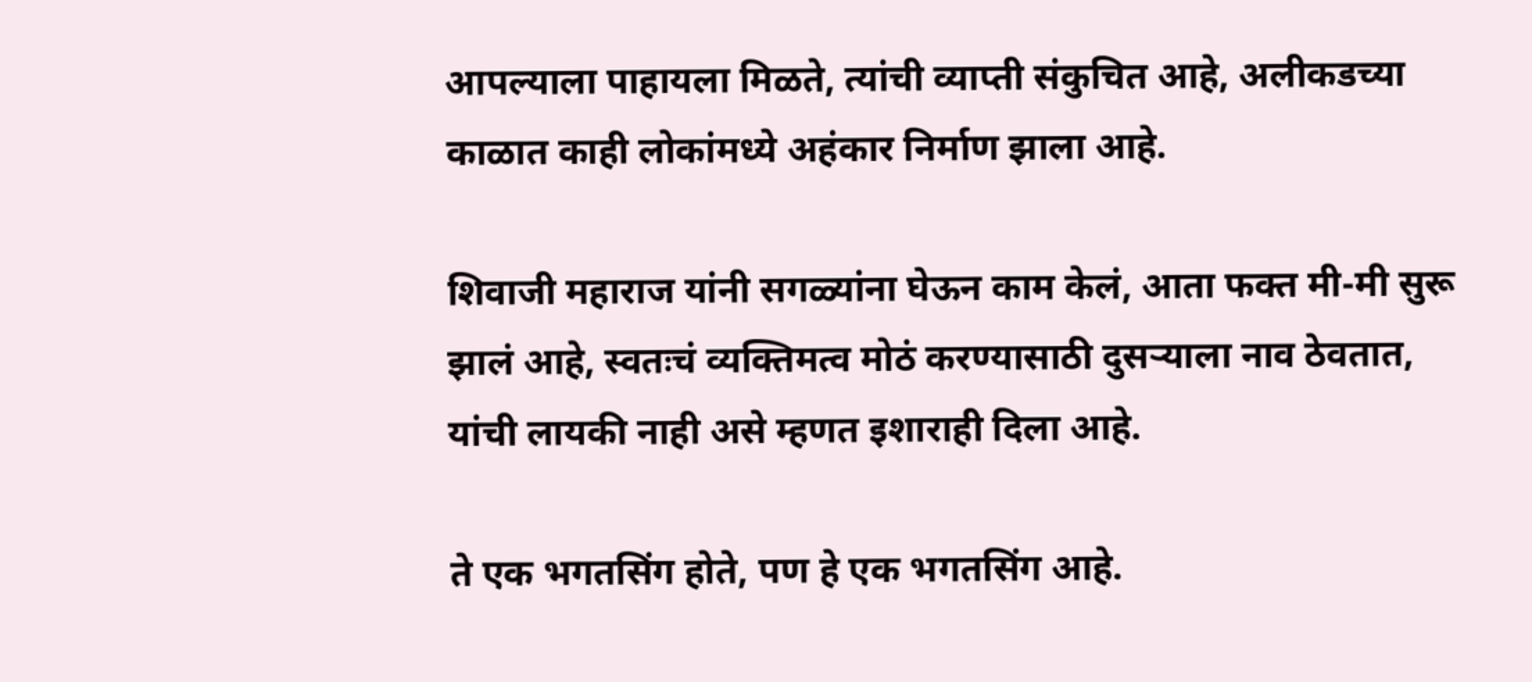आपल्याला पाहायला मिळते, त्यांची व्याप्ती संकुचित आहे, अलीकडच्या काळात काही लोकांमध्ये अहंकार निर्माण झाला आहे.

शिवाजी महाराज यांनी सगळ्यांना घेऊन काम केलं, आता फक्त मी-मी सुरू झालं आहे, स्वतःचं व्यक्तिमत्व मोठं करण्यासाठी दुसऱ्याला नाव ठेवतात, यांची लायकी नाही असे म्हणत इशाराही दिला आहे.

ते एक भगतसिंग होते, पण हे एक भगतसिंग आहे.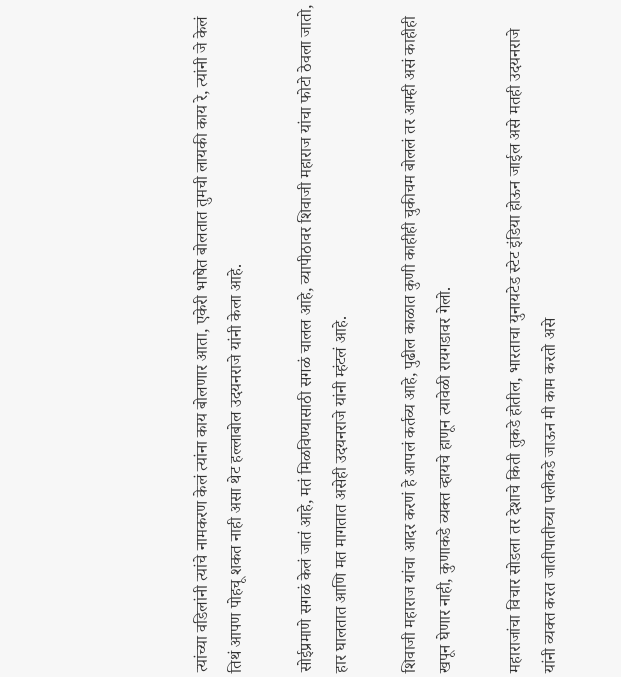त्यांच्या वडिलांनी त्यांचे नामकरण केलं त्यांना काय बोलणार आता, एकेरी भाषेत बोलतात तुमची लायकी काय रे, त्यांनी जे केलं तिथं आपण पोहचू शकत नाही असा थेट हल्लाबोल उदयनराजे यांनी केला आहे.

सोईप्रमाणे सगळं केलं जातं आहे, मतं मिळविण्यासाठी सगळं चालल आहे, व्यापीठावर शिवाजी महाराज यांचा फोटो ठेवला जातो, हार घालतात आणि मत मागतात असेही उदयनराजे यांनी म्हंटलं आहे.

शिवाजी महाराज यांचा आदर करणं हे आपलं कर्तव्य आहे, पुढील काळात कुणी काहीही चुकीचम बोललं तर आम्ही असं काहीही खपून घेणार नाही, कुणाकडे व्यक्त व्हायचे हाणून त्यावेळी रायगडावर गेलो.

महाराजांचा विचार सोडला तर देशाचे किती तुकडे होतील, भारताचा युनायटेड स्टेट इंडिया होऊन जाईल असे मतही उदयनराजे यांनी व्यक्त करत जातीपातीच्या पलीकडे जाऊन मी काम करतो असे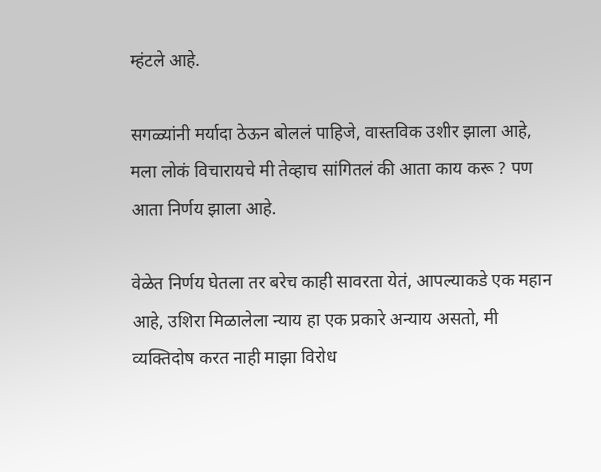म्हंटले आहे.

सगळ्यांनी मर्यादा ठेऊन बोललं पाहिजे, वास्तविक उशीर झाला आहे, मला लोकं विचारायचे मी तेव्हाच सांगितलं की आता काय करू ? पण आता निर्णय झाला आहे.

वेळेत निर्णय घेतला तर बरेच काही सावरता येतं, आपल्याकडे एक महान आहे, उशिरा मिळालेला न्याय हा एक प्रकारे अन्याय असतो, मी व्यक्तिदोष करत नाही माझा विरोध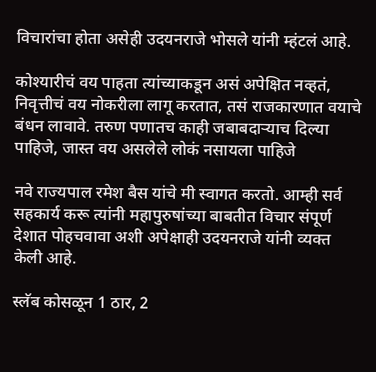विचारांचा होता असेही उदयनराजे भोसले यांनी म्हंटलं आहे.

कोश्यारीचं वय पाहता त्यांच्याकडून असं अपेक्षित नव्हतं, निवृत्तीचं वय नोकरीला लागू करतात, तसं राजकारणात वयाचे बंधन लावावे. तरुण पणातच काही जबाबदाऱ्याच दिल्या पाहिजे, जास्त वय असलेले लोकं नसायला पाहिजे

नवे राज्यपाल रमेश बैस यांचे मी स्वागत करतो. आम्ही सर्व सहकार्य करू त्यांनी महापुरुषांच्या बाबतीत विचार संपूर्ण देशात पोहचवावा अशी अपेक्षाही उदयनराजे यांनी व्यक्त केली आहे.

स्लॅब कोसळून 1 ठार, 2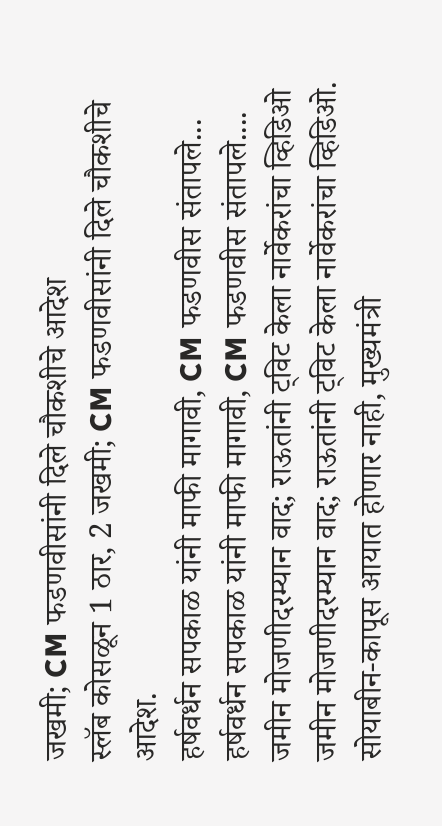जखमी; CM फडणवीसांनी दिले चौकशीचे आदेश
स्लॅब कोसळून 1 ठार, 2 जखमी; CM फडणवीसांनी दिले चौकशीचे आदेश.
हर्षवर्धन सपकाळ यांनी माफी मागावी, CM फडणवीस संतापले...
हर्षवर्धन सपकाळ यांनी माफी मागावी, CM फडणवीस संतापले....
जमीन मोजणीदरम्यान वाद; राऊतांनी ट्विट केला नार्वेकरांचा व्हिडिओ
जमीन मोजणीदरम्यान वाद; राऊतांनी ट्विट केला नार्वेकरांचा व्हिडिओ.
सोयाबीन-कापूस आयात होणार नाही, मुख्यमंत्री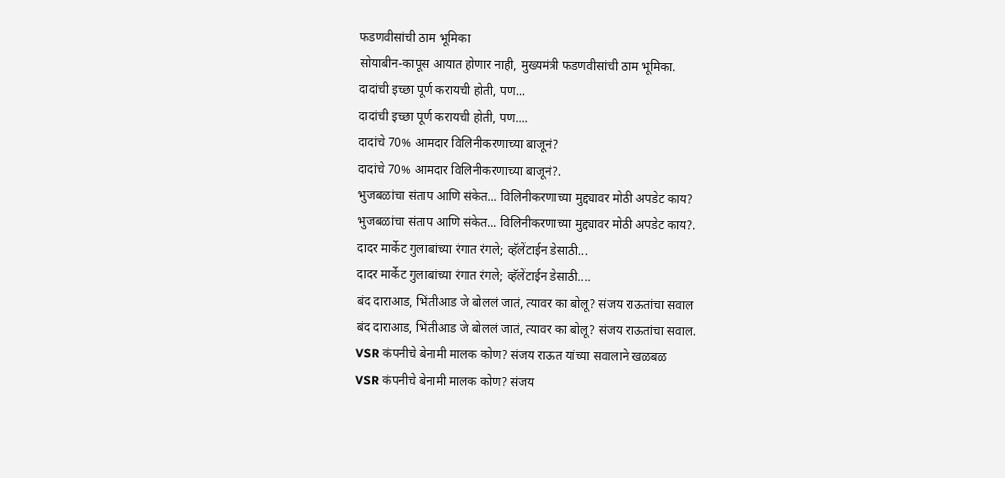फडणवीसांची ठाम भूमिका
सोयाबीन-कापूस आयात होणार नाही, मुख्यमंत्री फडणवीसांची ठाम भूमिका.
दादांची इच्छा पूर्ण करायची होती, पण...
दादांची इच्छा पूर्ण करायची होती, पण....
दादांचे 70% आमदार विलिनीकरणाच्या बाजूनं?
दादांचे 70% आमदार विलिनीकरणाच्या बाजूनं?.
भुजबळांचा संताप आणि संकेत... विलिनीकरणाच्या मुद्द्यावर मोठी अपडेट काय?
भुजबळांचा संताप आणि संकेत... विलिनीकरणाच्या मुद्द्यावर मोठी अपडेट काय?.
दादर मार्केट गुलाबांच्या रंगात रंगले; व्हॅलेंटाईन डेसाठी...
दादर मार्केट गुलाबांच्या रंगात रंगले; व्हॅलेंटाईन डेसाठी....
बंद दाराआड, भिंतीआड जे बोललं जातं, त्यावर का बोलू? संजय राऊतांचा सवाल
बंद दाराआड, भिंतीआड जे बोललं जातं, त्यावर का बोलू? संजय राऊतांचा सवाल.
VSR कंपनीचे बेनामी मालक कोण? संजय राऊत यांच्या सवालाने खळबळ
VSR कंपनीचे बेनामी मालक कोण? संजय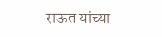राऊत यांच्या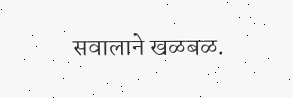सवालाने खळबळ.